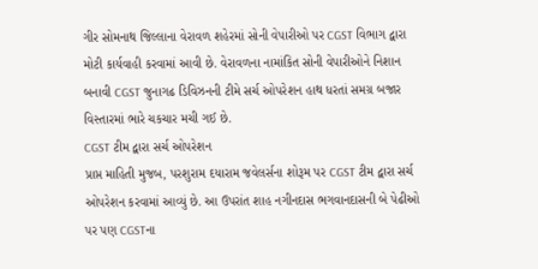ગીર સોમનાથ જિલ્લાના વેરાવળ શહેરમાં સોની વેપારીઓ પર CGST વિભાગ દ્વારા મોટી કાર્યવાહી કરવામાં આવી છે. વેરાવળના નામાંકિત સોની વેપારીઓને નિશાન બનાવી CGST જુનાગઢ ડિવિઝનની ટીમે સર્ચ ઓપરેશન હાથ ધરતાં સમગ્ર બજાર વિસ્તારમાં ભારે ચકચાર મચી ગઈ છે.
CGST ટીમ દ્વારા સર્ચ ઓપરેશન
પ્રાપ્ત માહિતી મુજબ, પરશુરામ દયારામ જવેલર્સના શોરૂમ પર CGST ટીમ દ્વારા સર્ચ ઓપરેશન કરવામાં આવ્યું છે. આ ઉપરાંત શાહ નગીનદાસ ભગવાનદાસની બે પેઢીઓ પર પણ CGSTના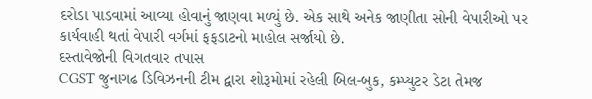દરોડા પાડવામાં આવ્યા હોવાનું જાણવા મળ્યું છે. એક સાથે અનેક જાણીતા સોની વેપારીઓ પર કાર્યવાહી થતાં વેપારી વર્ગમાં ફફડાટનો માહોલ સર્જાયો છે.
દસ્તાવેજોની વિગતવાર તપાસ
CGST જુનાગઢ ડિવિઝનની ટીમ દ્વારા શોરૂમોમાં રહેલી બિલ-બુક, કમ્પ્યુટર ડેટા તેમજ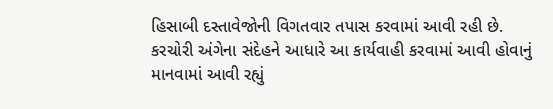હિસાબી દસ્તાવેજોની વિગતવાર તપાસ કરવામાં આવી રહી છે. કરચોરી અંગેના સંદેહને આધારે આ કાર્યવાહી કરવામાં આવી હોવાનું માનવામાં આવી રહ્યું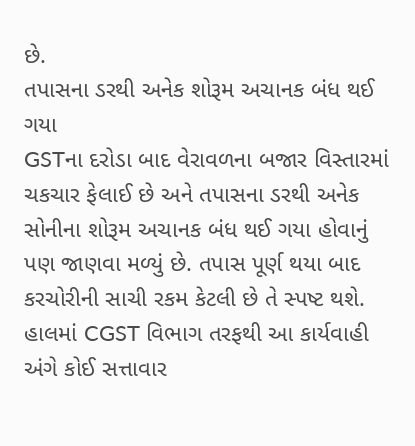છે.
તપાસના ડરથી અનેક શોરૂમ અચાનક બંધ થઈ ગયા
GSTના દરોડા બાદ વેરાવળના બજાર વિસ્તારમાં ચકચાર ફેલાઈ છે અને તપાસના ડરથી અનેક સોનીના શોરૂમ અચાનક બંધ થઈ ગયા હોવાનું પણ જાણવા મળ્યું છે. તપાસ પૂર્ણ થયા બાદ કરચોરીની સાચી રકમ કેટલી છે તે સ્પષ્ટ થશે. હાલમાં CGST વિભાગ તરફથી આ કાર્યવાહી અંગે કોઈ સત્તાવાર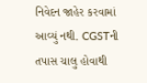નિવેદન જાહેર કરવામાં આવ્યું નથી. CGSTની તપાસ ચાલુ હોવાથી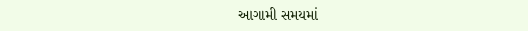આગામી સમયમાં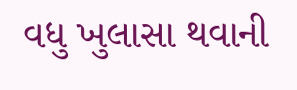વધુ ખુલાસા થવાની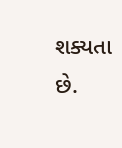શક્યતા છે.